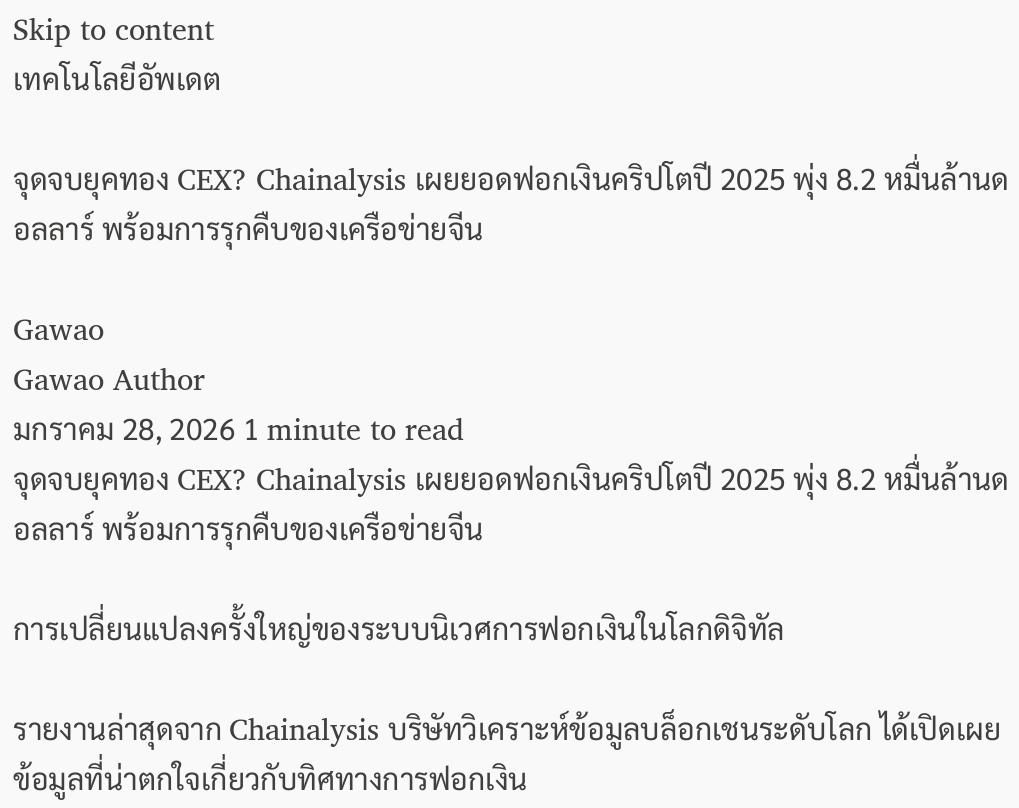Skip to content
เทคโนโลยีอัพเดต

จุดจบยุคทอง CEX? Chainalysis เผยยอดฟอกเงินคริปโตปี 2025 พุ่ง 8.2 หมื่นล้านดอลลาร์ พร้อมการรุกคืบของเครือข่ายจีน

Gawao
Gawao Author
มกราคม 28, 2026 1 minute to read
จุดจบยุคทอง CEX? Chainalysis เผยยอดฟอกเงินคริปโตปี 2025 พุ่ง 8.2 หมื่นล้านดอลลาร์ พร้อมการรุกคืบของเครือข่ายจีน

การเปลี่ยนแปลงครั้งใหญ่ของระบบนิเวศการฟอกเงินในโลกดิจิทัล

รายงานล่าสุดจาก Chainalysis บริษัทวิเคราะห์ข้อมูลบล็อกเชนระดับโลก ได้เปิดเผยข้อมูลที่น่าตกใจเกี่ยวกับทิศทางการฟอกเงิน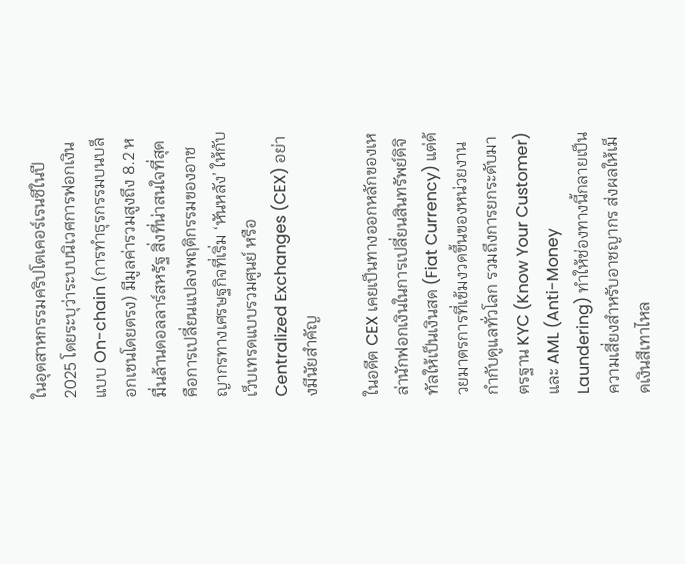ในอุตสาหกรรมคริปโตเคอร์เรนซีในปี 2025 โดยระบุว่าระบบนิเวศการฟอกเงินแบบ On-chain (การทำธุรกรรมบนบล็อกเชนโดยตรง) มีมูลค่ารวมสูงถึง 8.2 หมื่นล้านดอลลาร์สหรัฐ สิ่งที่น่าสนใจที่สุดคือการเปลี่ยนแปลงพฤติกรรมของอาชญากรทางเศรษฐกิจที่เริ่ม ‘หันหลัง’ ให้กับเว็บเทรดแบบรวมศูนย์ หรือ Centralized Exchanges (CEX) อย่างมีนัยสำคัญ

ในอดีต CEX เคยเป็นทางออกหลักของเหล่านักฟอกเงินในการเปลี่ยนสินทรัพย์ดิจิทัลให้เป็นเงินสด (Fiat Currency) แต่ด้วยมาตรการที่เข้มงวดขึ้นของหน่วยงานกำกับดูแลทั่วโลก รวมถึงการยกระดับมาตรฐาน KYC (Know Your Customer) และ AML (Anti-Money Laundering) ทำให้ช่องทางนี้กลายเป็นความเสี่ยงสำหรับอาชญากร ส่งผลให้เม็ดเงินสีเทาไหล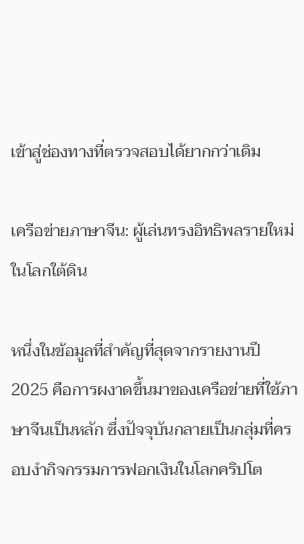เข้าสู่ช่องทางที่ตรวจสอบได้ยากกว่าเดิม

เครือข่ายภาษาจีน: ผู้เล่นทรงอิทธิพลรายใหม่ในโลกใต้ดิน

หนึ่งในข้อมูลที่สำคัญที่สุดจากรายงานปี 2025 คือการผงาดขึ้นมาของเครือข่ายที่ใช้ภาษาจีนเป็นหลัก ซึ่งปัจจุบันกลายเป็นกลุ่มที่ครอบงำกิจกรรมการฟอกเงินในโลกคริปโต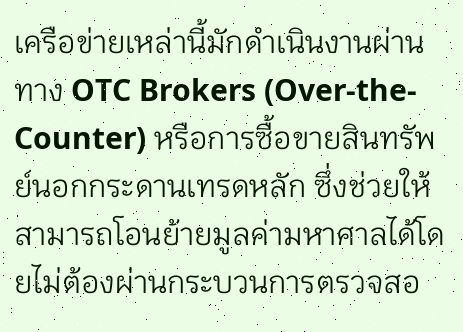เครือข่ายเหล่านี้มักดำเนินงานผ่านทาง OTC Brokers (Over-the-Counter) หรือการซื้อขายสินทรัพย์นอกกระดานเทรดหลัก ซึ่งช่วยให้สามารถโอนย้ายมูลค่ามหาศาลได้โดยไม่ต้องผ่านกระบวนการตรวจสอ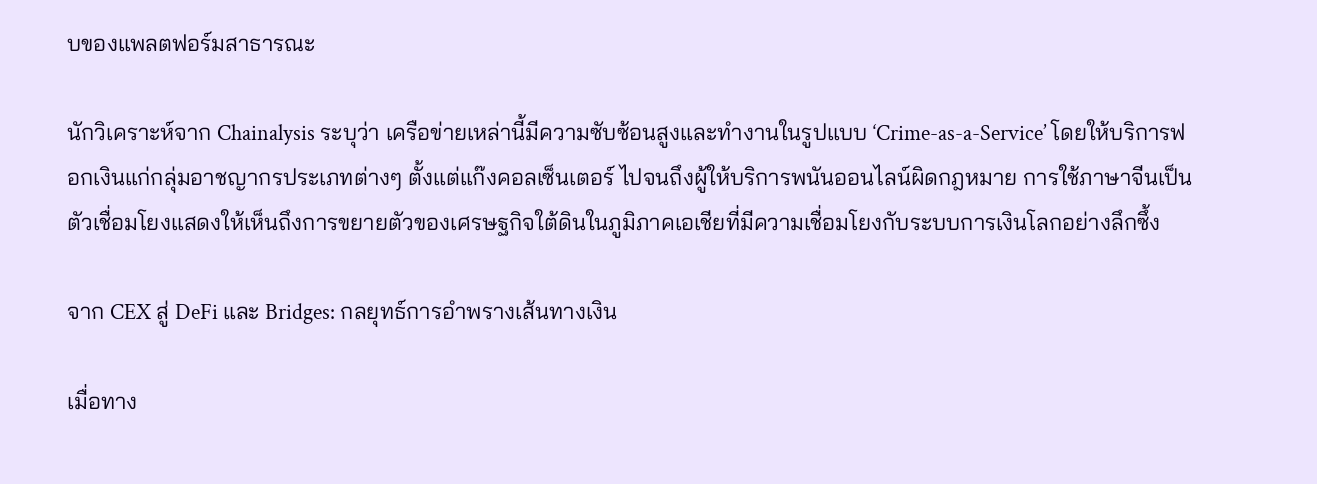บของแพลตฟอร์มสาธารณะ

นักวิเคราะห์จาก Chainalysis ระบุว่า เครือข่ายเหล่านี้มีความซับซ้อนสูงและทำงานในรูปแบบ ‘Crime-as-a-Service’ โดยให้บริการฟอกเงินแก่กลุ่มอาชญากรประเภทต่างๆ ตั้งแต่แก๊งคอลเซ็นเตอร์ ไปจนถึงผู้ให้บริการพนันออนไลน์ผิดกฎหมาย การใช้ภาษาจีนเป็นตัวเชื่อมโยงแสดงให้เห็นถึงการขยายตัวของเศรษฐกิจใต้ดินในภูมิภาคเอเชียที่มีความเชื่อมโยงกับระบบการเงินโลกอย่างลึกซึ้ง

จาก CEX สู่ DeFi และ Bridges: กลยุทธ์การอำพรางเส้นทางเงิน

เมื่อทาง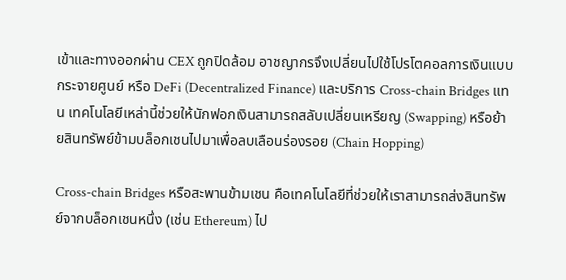เข้าและทางออกผ่าน CEX ถูกปิดล้อม อาชญากรจึงเปลี่ยนไปใช้โปรโตคอลการเงินแบบกระจายศูนย์ หรือ DeFi (Decentralized Finance) และบริการ Cross-chain Bridges แทน เทคโนโลยีเหล่านี้ช่วยให้นักฟอกเงินสามารถสลับเปลี่ยนเหรียญ (Swapping) หรือย้ายสินทรัพย์ข้ามบล็อกเชนไปมาเพื่อลบเลือนร่องรอย (Chain Hopping)

Cross-chain Bridges หรือสะพานข้ามเชน คือเทคโนโลยีที่ช่วยให้เราสามารถส่งสินทรัพย์จากบล็อกเชนหนึ่ง (เช่น Ethereum) ไป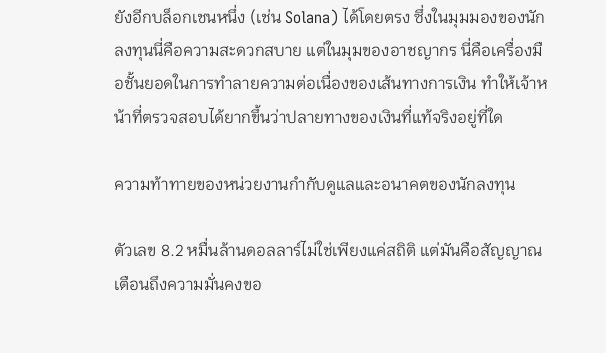ยังอีกบล็อกเชนหนึ่ง (เช่น Solana) ได้โดยตรง ซึ่งในมุมมองของนักลงทุนนี่คือความสะดวกสบาย แต่ในมุมของอาชญากร นี่คือเครื่องมือชั้นยอดในการทำลายความต่อเนื่องของเส้นทางการเงิน ทำให้เจ้าหน้าที่ตรวจสอบได้ยากขึ้นว่าปลายทางของเงินที่แท้จริงอยู่ที่ใด

ความท้าทายของหน่วยงานกำกับดูแลและอนาคตของนักลงทุน

ตัวเลข 8.2 หมื่นล้านดอลลาร์ไม่ใช่เพียงแค่สถิติ แต่มันคือสัญญาณเตือนถึงความมั่นคงขอ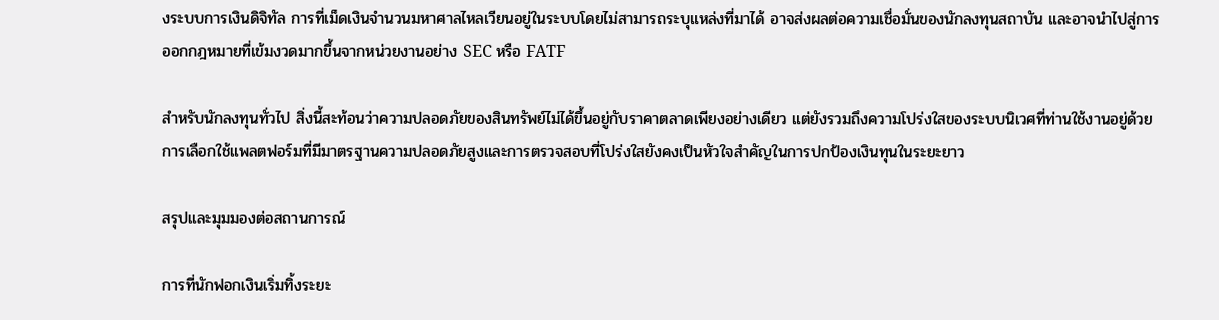งระบบการเงินดิจิทัล การที่เม็ดเงินจำนวนมหาศาลไหลเวียนอยู่ในระบบโดยไม่สามารถระบุแหล่งที่มาได้ อาจส่งผลต่อความเชื่อมั่นของนักลงทุนสถาบัน และอาจนำไปสู่การออกกฎหมายที่เข้มงวดมากขึ้นจากหน่วยงานอย่าง SEC หรือ FATF

สำหรับนักลงทุนทั่วไป สิ่งนี้สะท้อนว่าความปลอดภัยของสินทรัพย์ไม่ได้ขึ้นอยู่กับราคาตลาดเพียงอย่างเดียว แต่ยังรวมถึงความโปร่งใสของระบบนิเวศที่ท่านใช้งานอยู่ด้วย การเลือกใช้แพลตฟอร์มที่มีมาตรฐานความปลอดภัยสูงและการตรวจสอบที่โปร่งใสยังคงเป็นหัวใจสำคัญในการปกป้องเงินทุนในระยะยาว

สรุปและมุมมองต่อสถานการณ์

การที่นักฟอกเงินเริ่มทิ้งระยะ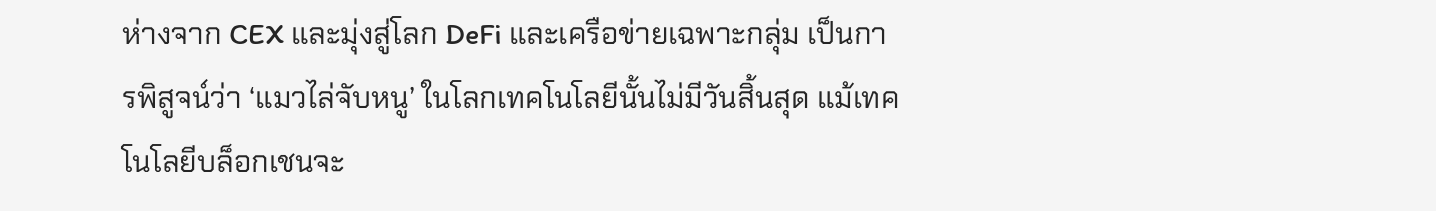ห่างจาก CEX และมุ่งสู่โลก DeFi และเครือข่ายเฉพาะกลุ่ม เป็นการพิสูจน์ว่า ‘แมวไล่จับหนู’ ในโลกเทคโนโลยีนั้นไม่มีวันสิ้นสุด แม้เทคโนโลยีบล็อกเชนจะ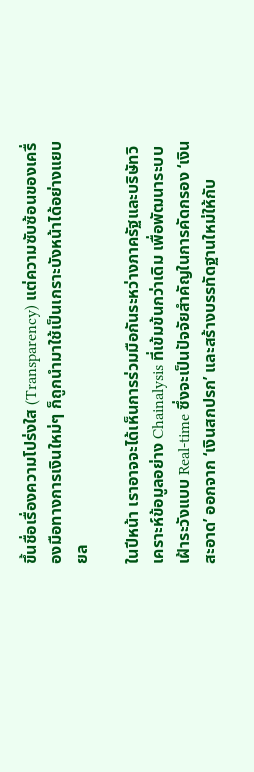ขึ้นชื่อเรื่องความโปร่งใส (Transparency) แต่ความซับซ้อนของเครื่องมือทางการเงินใหม่ๆ ก็ถูกนำมาใช้เป็นเกราะบังหน้าได้อย่างแยบยล

ในปีหน้า เราอาจจะได้เห็นการร่วมมือกันระหว่างภาครัฐและบริษัทวิเคราะห์ข้อมูลอย่าง Chainalysis ที่เข้มข้นกว่าเดิม เพื่อพัฒนาระบบเฝ้าระวังแบบ Real-time ซึ่งจะเป็นปัจจัยสำคัญในการคัดกรอง ‘เงินสะอาด’ ออกจาก ‘เงินสกปรก’ และสร้างบรรทัดฐานใหม่ให้กับ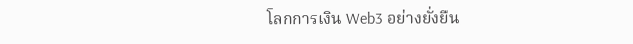โลกการเงิน Web3 อย่างยั่งยืน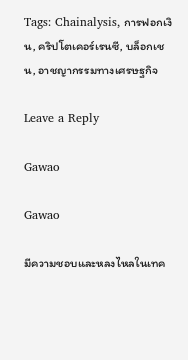Tags: Chainalysis, การฟอกเงิน, คริปโตเคอร์เรนซี, บล็อกเชน, อาชญากรรมทางเศรษฐกิจ

Leave a Reply

Gawao

Gawao

มีความชอบและหลงไหลในเทค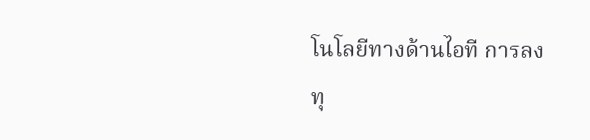โนโลยีทางด้านไอที การลงทุ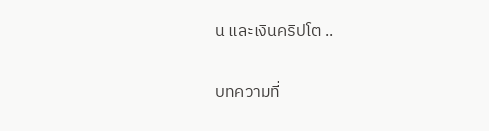น และเงินคริปโต ..

บทความที่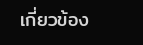เกี่ยวข้อง